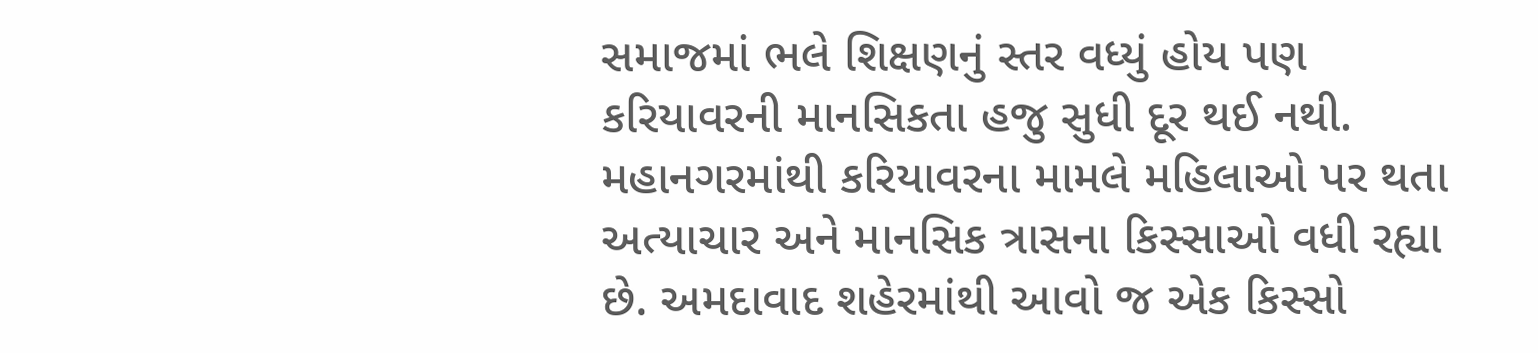સમાજમાં ભલે શિક્ષણનું સ્તર વધ્યું હોય પણ કરિયાવરની માનસિકતા હજુ સુધી દૂર થઈ નથી. મહાનગરમાંથી કરિયાવરના મામલે મહિલાઓ પર થતા અત્યાચાર અને માનસિક ત્રાસના કિસ્સાઓ વધી રહ્યા છે. અમદાવાદ શહેરમાંથી આવો જ એક કિસ્સો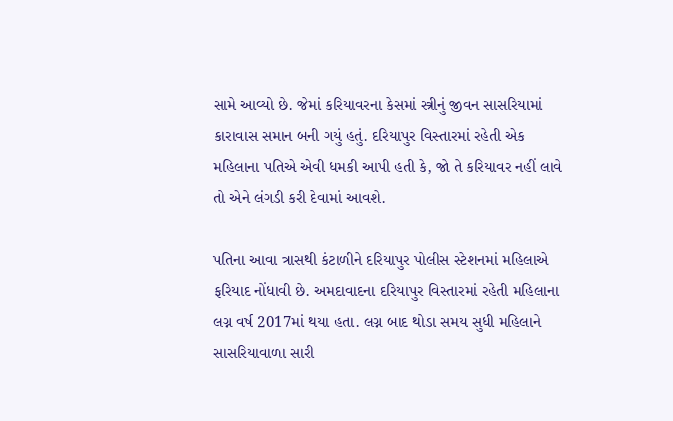સામે આવ્યો છે. જેમાં કરિયાવરના કેસમાં સ્ત્રીનું જીવન સાસરિયામાં કારાવાસ સમાન બની ગયું હતું. દરિયાપુર વિસ્તારમાં રહેતી એક મહિલાના પતિએ એવી ધમકી આપી હતી કે, જો તે કરિયાવર નહીં લાવે તો એને લંગડી કરી દેવામાં આવશે.

પતિના આવા ત્રાસથી કંટાળીને દરિયાપુર પોલીસ સ્ટેશનમાં મહિલાએ ફરિયાદ નોંધાવી છે. અમદાવાદના દરિયાપુર વિસ્તારમાં રહેતી મહિલાના લગ્ન વર્ષ 2017માં થયા હતા. લગ્ન બાદ થોડા સમય સુધી મહિલાને સાસરિયાવાળા સારી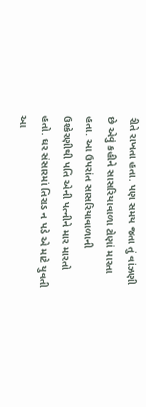રીતે રાખતા હતા. પણ સમય જતા તું વાંઝણી છે એવું કહીને સાસરિયાવાળા ટોણાં મારતા હતા. આ ઉપરાંત સાસરિયાવાળાની ઉશ્કેરણીથી પતિ એની પત્નીને માર મારતો હતો. ઘર સંસારમાં તિરાડ ન પડે એ માટે યુવતી આ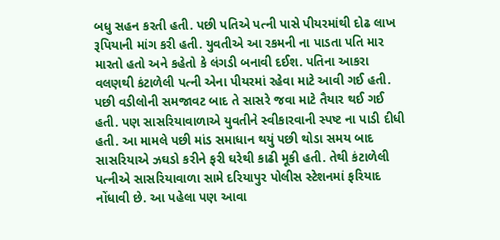બધુ સહન કરતી હતી. પછી પતિએ પત્ની પાસે પીયરમાંથી દોઢ લાખ રૂપિયાની માંગ કરી હતી. યુવતીએ આ રકમની ના પાડતા પતિ માર મારતો હતો અને કહેતો કે લંગડી બનાવી દઈશ. પતિના આકરા વલણથી કંટાળેલી પત્ની એના પીયરમાં રહેવા માટે આવી ગઈ હતી. પછી વડીલોની સમજાવટ બાદ તે સાસરે જવા માટે તૈયાર થઈ ગઈ હતી. પણ સાસરિયાવાળાએ યુવતીને સ્વીકારવાની સ્પષ્ટ ના પાડી દીધી હતી. આ મામલે પછી માંડ સમાધાન થયું પછી થોડા સમય બાદ સાસરિયાએ ઝઘડો કરીને ફરી ઘરેથી કાઢી મૂકી હતી. તેથી કંટાળેલી પત્નીએ સાસરિયાવાળા સામે દરિયાપુર પોલીસ સ્ટેશનમાં ફરિયાદ નોંધાવી છે. આ પહેલા પણ આવા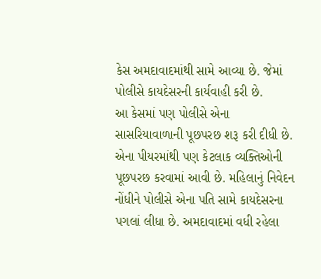કેસ અમદાવાદમાંથી સામે આવ્યા છે. જેમાં પોલીસે કાયદેસરની કાર્યવાહી કરી છે.
આ કેસમાં પણ પોલીસે એના સાસરિયાવાળાની પૂછપરછ શરૂ કરી દીધી છે. એના પીયરમાંથી પણ કેટલાક વ્યક્તિઓની પૂછપરછ કરવામાં આવી છે. મહિલાનું નિવેદન નોંધીને પોલીસે એના પતિ સામે કાયદેસરના પગલાં લીધા છે. અમદાવાદમાં વધી રહેલા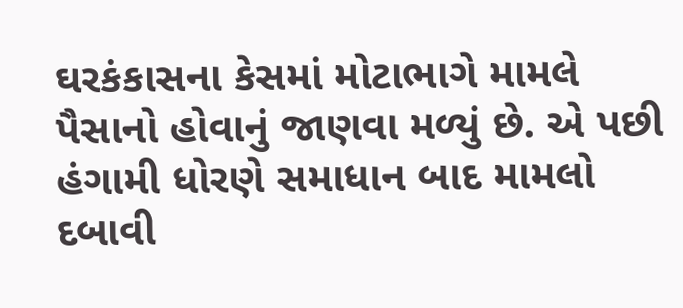ઘરકંકાસના કેસમાં મોટાભાગે મામલે પૈસાનો હોવાનું જાણવા મળ્યું છે. એ પછી હંગામી ધોરણે સમાધાન બાદ મામલો દબાવી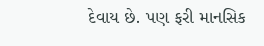દેવાય છે. પણ ફરી માનસિક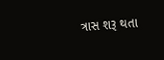ત્રાસ શરૂ થતા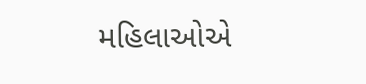મહિલાઓએ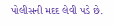પોલીસની મદદ લેવી પડે છે.